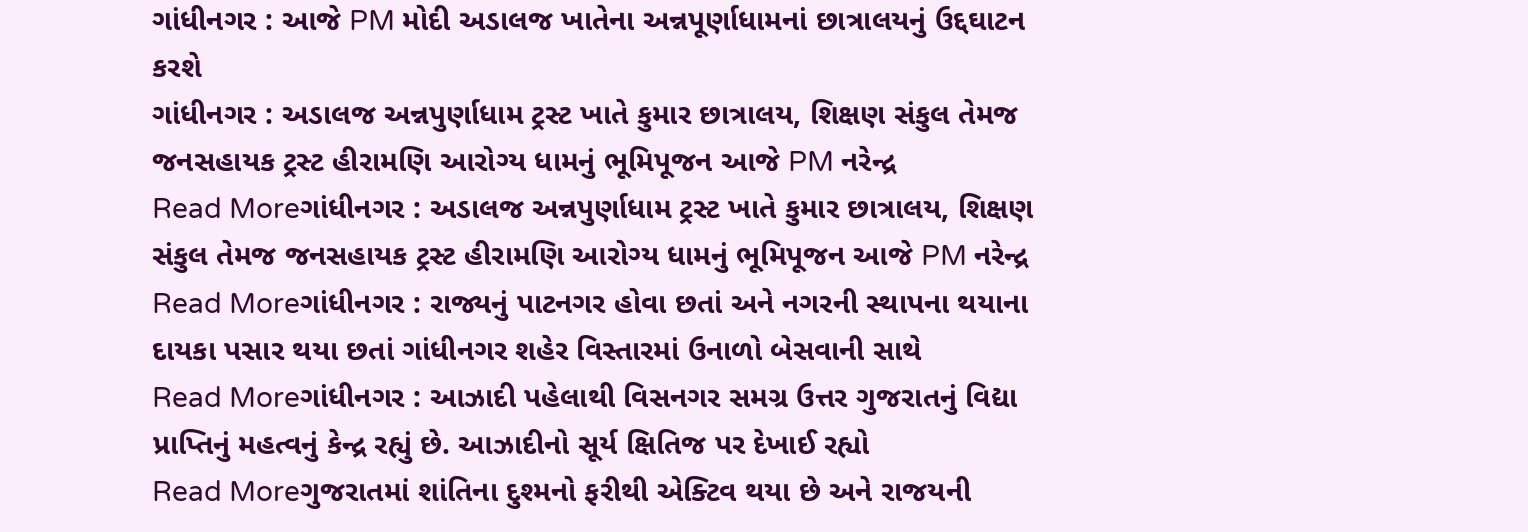ગાંધીનગર : આજે PM મોદી અડાલજ ખાતેના અન્નપૂર્ણાધામનાં છાત્રાલયનું ઉદ્દઘાટન કરશે
ગાંધીનગર : અડાલજ અન્નપુર્ણાધામ ટ્રસ્ટ ખાતે કુમાર છાત્રાલય, શિક્ષણ સંકુલ તેમજ જનસહાયક ટ્રસ્ટ હીરામણિ આરોગ્ય ધામનું ભૂમિપૂજન આજે PM નરેન્દ્ર
Read Moreગાંધીનગર : અડાલજ અન્નપુર્ણાધામ ટ્રસ્ટ ખાતે કુમાર છાત્રાલય, શિક્ષણ સંકુલ તેમજ જનસહાયક ટ્રસ્ટ હીરામણિ આરોગ્ય ધામનું ભૂમિપૂજન આજે PM નરેન્દ્ર
Read Moreગાંધીનગર : રાજ્યનું પાટનગર હોવા છતાં અને નગરની સ્થાપના થયાના દાયકા પસાર થયા છતાં ગાંધીનગર શહેર વિસ્તારમાં ઉનાળો બેસવાની સાથે
Read Moreગાંધીનગર : આઝાદી પહેલાથી વિસનગર સમગ્ર ઉત્તર ગુજરાતનું વિદ્યા પ્રાપ્તિનું મહત્વનું કેન્દ્ર રહ્યું છે. આઝાદીનો સૂર્ય ક્ષિતિજ પર દેખાઈ રહ્યો
Read Moreગુજરાતમાં શાંતિના દુશ્મનો ફરીથી એક્ટિવ થયા છે અને રાજયની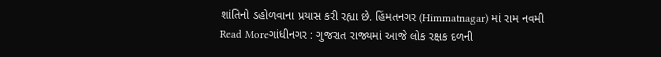શાંતિનો ડહોળવાના પ્રયાસ કરી રહ્યા છે. હિંમતનગર (Himmatnagar) માં રામ નવમી
Read Moreગાંધીનગર : ગુજરાત રાજ્યમાં આજે લોક રક્ષક દળની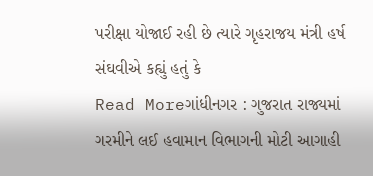પરીક્ષા યોજાઈ રહી છે ત્યારે ગૃહરાજય મંત્રી હર્ષ સંઘવીએ કહ્યું હતું કે
Read Moreગાંધીનગર : ગુજરાત રાજ્યમાં ગરમીને લઈ હવામાન વિભાગની મોટી આગાહી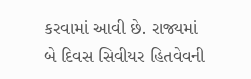કરવામાં આવી છે. રાજ્યમાં બે દિવસ સિવીયર હિતવેવની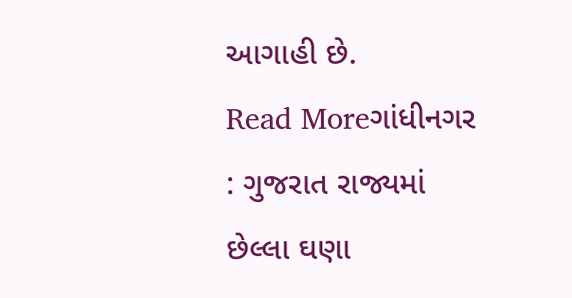આગાહી છે.
Read Moreગાંધીનગર : ગુજરાત રાજ્યમાં છેલ્લા ઘણા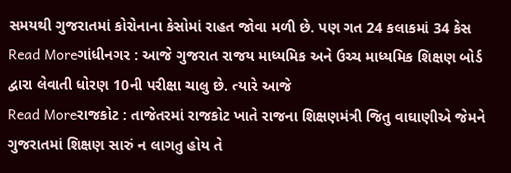સમયથી ગુજરાતમાં કોરોનાના કેસોમાં રાહત જોવા મળી છે. પણ ગત 24 કલાકમાં 34 કેસ
Read Moreગાંધીનગર : આજે ગુજરાત રાજય માધ્યમિક અને ઉચ્ચ માધ્યમિક શિક્ષણ બોર્ડ દ્વારા લેવાતી ધોરણ 10ની પરીક્ષા ચાલુ છે. ત્યારે આજે
Read Moreરાજકોટ : તાજેતરમાં રાજકોટ ખાતે રાજના શિક્ષણમંત્રી જિતુ વાઘાણીએ જેમને ગુજરાતમાં શિક્ષણ સારું ન લાગતુ હોય તે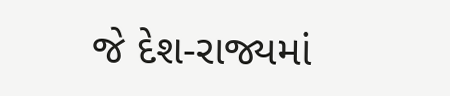જે દેશ-રાજ્યમાં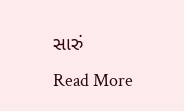સારું
Read More